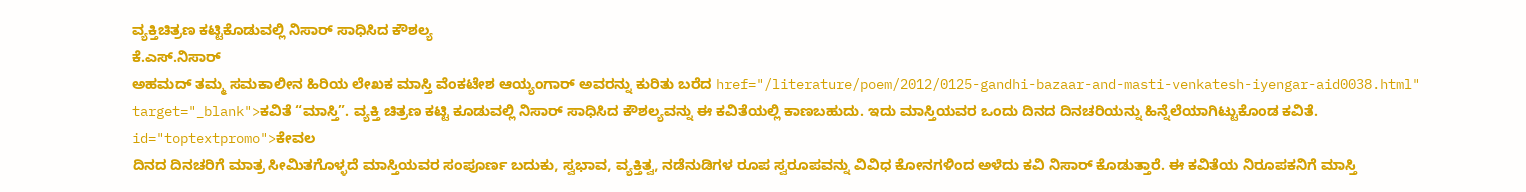ವ್ಯಕ್ತಿಚಿತ್ರಣ ಕಟ್ಟಿಕೊಡುವಲ್ಲಿ ನಿಸಾರ್ ಸಾಧಿಸಿದ ಕೌಶಲ್ಯ
ಕೆ.ಎಸ್.ನಿಸಾರ್
ಅಹಮದ್ ತಮ್ಮ ಸಮಕಾಲೀನ ಹಿರಿಯ ಲೇಖಕ ಮಾಸ್ತಿ ವೆಂಕಟೇಶ ಆಯ್ಯಂಗಾರ್ ಅವರನ್ನು ಕುರಿತು ಬರೆದ href="/literature/poem/2012/0125-gandhi-bazaar-and-masti-venkatesh-iyengar-aid0038.html" target="_blank">ಕವಿತೆ “ಮಾಸ್ತಿ”. ವ್ಯಕ್ತಿ ಚಿತ್ರಣ ಕಟ್ಟಿ ಕೂಡುವಲ್ಲಿ ನಿಸಾರ್ ಸಾಧಿಸಿದ ಕೌಶಲ್ಯವನ್ನು ಈ ಕವಿತೆಯಲ್ಲಿ ಕಾಣಬಹುದು. ಇದು ಮಾಸ್ತಿಯವರ ಒಂದು ದಿನದ ದಿನಚರಿಯನ್ನು ಹಿನ್ನೆಲೆಯಾಗಿಟ್ಟುಕೊಂಡ ಕವಿತೆ. id="toptextpromo">ಕೇವಲ
ದಿನದ ದಿನಚರಿಗೆ ಮಾತ್ರ ಸೀಮಿತಗೊಳ್ಳದೆ ಮಾಸ್ತಿಯವರ ಸಂಪೂರ್ಣ ಬದುಕು, ಸ್ವಭಾವ, ವ್ಯಕ್ತಿತ್ವ, ನಡೆನುಡಿಗಳ ರೂಪ ಸ್ವರೂಪವನ್ನು ವಿವಿಧ ಕೋನಗಳಿಂದ ಅಳೆದು ಕವಿ ನಿಸಾರ್ ಕೊಡುತ್ತಾರೆ. ಈ ಕವಿತೆಯ ನಿರೂಪಕನಿಗೆ ಮಾಸ್ತಿ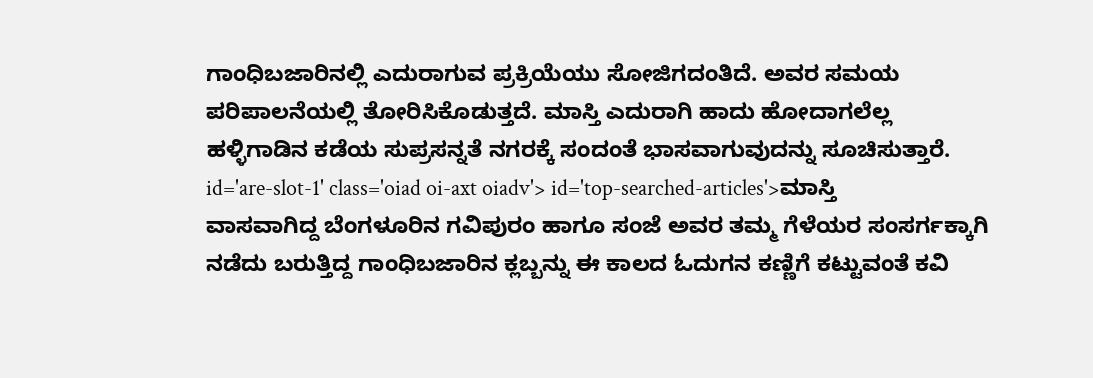ಗಾಂಧಿಬಜಾರಿನಲ್ಲಿ ಎದುರಾಗುವ ಪ್ರಕ್ರಿಯೆಯು ಸೋಜಿಗದಂತಿದೆ. ಅವರ ಸಮಯ ಪರಿಪಾಲನೆಯಲ್ಲಿ ತೋರಿಸಿಕೊಡುತ್ತದೆ. ಮಾಸ್ತಿ ಎದುರಾಗಿ ಹಾದು ಹೋದಾಗಲೆಲ್ಲ ಹಳ್ಳಿಗಾಡಿನ ಕಡೆಯ ಸುಪ್ರಸನ್ನತೆ ನಗರಕ್ಕೆ ಸಂದಂತೆ ಭಾಸವಾಗುವುದನ್ನು ಸೂಚಿಸುತ್ತಾರೆ. id='are-slot-1' class='oiad oi-axt oiadv'> id='top-searched-articles'>ಮಾಸ್ತಿ
ವಾಸವಾಗಿದ್ದ ಬೆಂಗಳೂರಿನ ಗವಿಪುರಂ ಹಾಗೂ ಸಂಜೆ ಅವರ ತಮ್ಮ ಗೆಳೆಯರ ಸಂಸರ್ಗಕ್ಕಾಗಿ ನಡೆದು ಬರುತ್ತಿದ್ದ ಗಾಂಧಿಬಜಾರಿನ ಕ್ಲಬ್ಬನ್ನು ಈ ಕಾಲದ ಓದುಗನ ಕಣ್ಣಿಗೆ ಕಟ್ಟುವಂತೆ ಕವಿ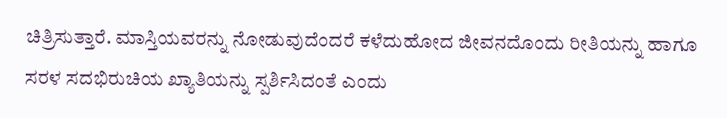ಚಿತ್ರಿಸುತ್ತಾರೆ. ಮಾಸ್ತಿಯವರನ್ನು ನೋಡುವುದೆಂದರೆ ಕಳೆದುಹೋದ ಜೀವನದೊಂದು ರೀತಿಯನ್ನು ಹಾಗೂ ಸರಳ ಸದಭಿರುಚಿಯ ಖ್ಯಾತಿಯನ್ನು ಸ್ಪರ್ಶಿಸಿದಂತೆ ಎಂದು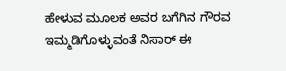ಹೇಳುವ ಮೂಲಕ ಅವರ ಬಗೆಗಿನ ಗೌರವ ಇಮ್ಮಡಿಗೊಳ್ಳುವಂತೆ ನಿಸಾರ್ ಈ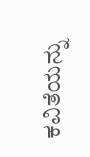ಕವಿತೆಯನ್ನು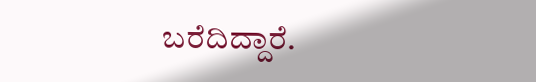ಬರೆದಿದ್ದಾರೆ.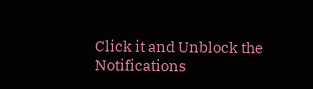Click it and Unblock the Notifications